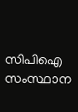സിപിഐ സംസ്ഥാന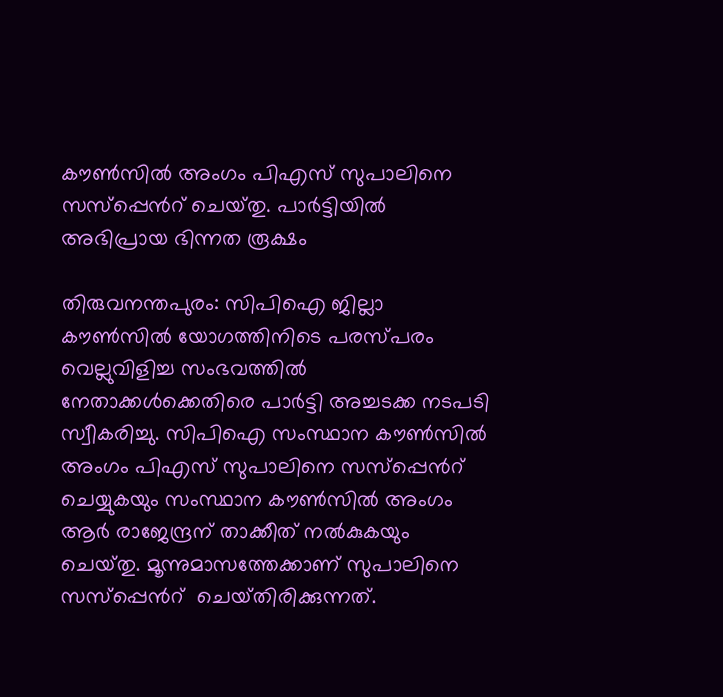കൗണ്‍സില്‍ അംഗം പിഎസ്‌ സുപാലിനെ സസ്‌പ്പെന്‍റ് ‌ചെയ്‌തു. പാര്‍ട്ടിയില്‍ അഭിപ്രായ ഭിന്നത രൂക്ഷം

തിരുവനന്തപുരം: സിപിഐ ജില്ലാ കൗണ്‍സില്‍ യോഗത്തിനിടെ പരസ്‌പരം വെല്ലുവിളിച്ച സംഭവത്തില്‍ നേതാക്കള്‍ക്കെതിരെ പാർട്ടി അച്ചടക്ക നടപടി സ്വീകരിച്ചു. സിപിഐ സംസ്ഥാന കൗണ്‍സില്‍ അംഗം പിഎസ്‌ സുപാലിനെ സസ്‌പ്പെന്‍റ് ‌ ചെയ്യുകയും സംസ്ഥാന കൗണ്‍സില്‍ അംഗം ആര്‍ രാജേന്ദ്രന്‌ താക്കീത്‌ നല്‍കുകയും ചെയ്‌തു. മൂന്നുമാസത്തേക്കാണ്‌ സുപാലിനെ സസ്‌പ്പെന്‍റ് ‌ ചെയ്‌തിരിക്കുന്നത്‌.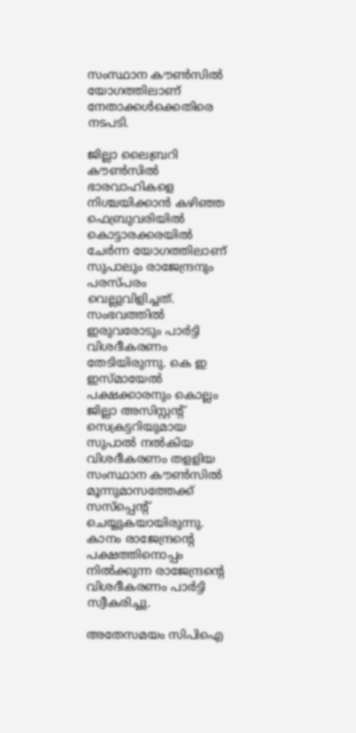സംസ്ഥാന കൗണ്‍സില്‍ യോഗത്തിലാണ്‌ നേതാക്കള്‍ക്കെതിരെ നടപടി.

ജില്ലാ ലൈബ്രറി കൗണ്‍സില്‍ ഭാരവാഹികളെ നിശ്ചയിക്കാന്‍ കഴിഞ്ഞ ഫെബ്രുവരിയില്‍ കൊട്ടാരക്കരയില്‍ ചേര്‍ന്ന യോഗത്തിലാണ്‌ സുപാലും രാജേന്ദ്രനും പരസ്‌പരം വെല്ലുവിളിച്ചത്‌. സംഭവത്തില്‍ ഇരുവരോടും പാര്‍ട്ടി വിശദീകരണം തേടിയിരുന്നു. കെ ഇ ഇസ്‌മായേല്‍ പക്ഷക്കാരനും കൊല്ലം ജില്ലാ അസിസ്റ്റന്‍റ് ‌ സെക്രട്ടറിയുമായ സുപാല്‍ നല്‍കിയ വിശദീകരണം തളളിയ സംസ്ഥാന കൗണ്‍സില്‍ മൂന്നുമാസത്തേക്ക്‌ സസ്‌പ്പെന്‍റ് ‌ ചെയ്യുകയായിരുന്നു. കാനം രാജേന്ദ്രന്‍റെ പക്ഷത്തിനൊപ്പം നില്‍ക്കുന്ന രാജേന്ദ്രന്‍റെ വിശദീകരണം പാര്‍ട്ടി സ്വീകരിച്ചു.

അതേസമയം സിപിഐ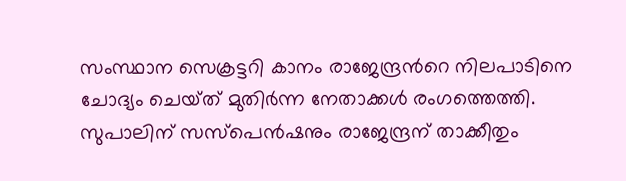സംസ്ഥാന സെക്രട്ടറി കാനം രാജേന്ദ്രന്‍റെ നിലപാടിനെ ചോദ്യം ചെയ്‌ത്‌ മുതിര്‍ന്ന നേതാക്കള്‍ രംഗത്തെത്തി. സുപാലിന്‌ സസ്‌പെന്‍ഷനും രാജേന്ദ്രന്‌ താക്കീതും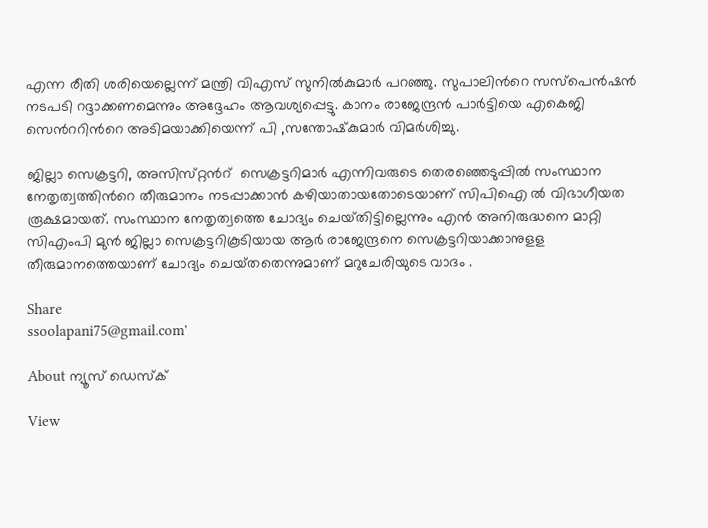എന്ന രീതി ശരിയെല്ലെന്ന്‌ മന്ത്രി വിഎസ്‌ സുനില്‍കുമാര്‍ പറഞ്ഞു. സുപാലിന്‍റെ സസ്‌പെന്‍ഷന്‍ നടപടി റദ്ദാക്കണമെന്നും അദ്ദേഹം ആവശ്യപ്പെട്ടു. കാനം രാജേന്ദ്രന്‍ പാര്‍ട്ടിയെ എകെജി സെന്‍ററിന്‍റെ അടിമയാക്കിയെന്ന്‌ പി ,സന്തോഷ്‌കുമാര്‍ വിമര്‍ശിച്ചു.

ജില്ലാ സെക്രട്ടറി, അസിസ്‌റ്റന്‍റ് ‌ സെക്രട്ടറിമാര്‍ എന്നിവരുടെ തെരഞ്ഞെടുപ്പില്‍ സംസ്ഥാന നേതൃത്വത്തിന്‍റെ തീരുമാനം നടപ്പാക്കാന്‍ കഴിയാതായതോടെയാണ്‌ സിപിഐ ല്‍ വിഭാഗീയത രൂക്ഷമായത്‌. സംസ്ഥാന നേതൃത്വത്തെ ചോദ്യം ചെയ്‌തിട്ടില്ലെന്നും എന്‍ അനിരുദ്ധനെ മാറ്റി സിഎംപി മുന്‍ ജില്ലാ സെക്രട്ടറികൂടിയായ ആര്‍ രാജേന്ദ്രനെ സെക്രട്ടറിയാക്കാനുളള തീരുമാനത്തെയാണ്‌ ചോദ്യം ചെയ്‌തതെന്നുമാണ്‌ മറുചേരിയുടെ വാദം .

Share
ssoolapani75@gmail.com'

About ന്യൂസ് ഡെസ്ക്

View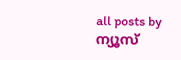all posts by ന്യൂസ്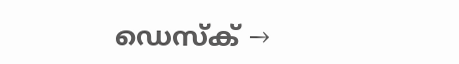ഡെസ്ക് →